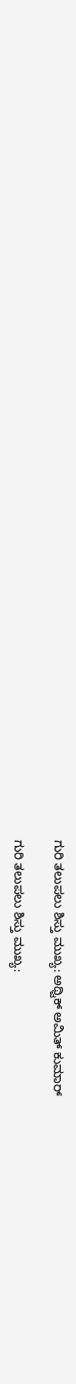ಗುರಿ ತಲುಪಲು ಶಿಸ್ತು ಮುಖ್ಯ: ಅಥ್ವಿಕ್ ಅಮಿತ್ ಕುಮಾರ್

ಗುರಿ ತಲುಪಲು ಶಿಸ್ತು ಮುಖ್ಯ: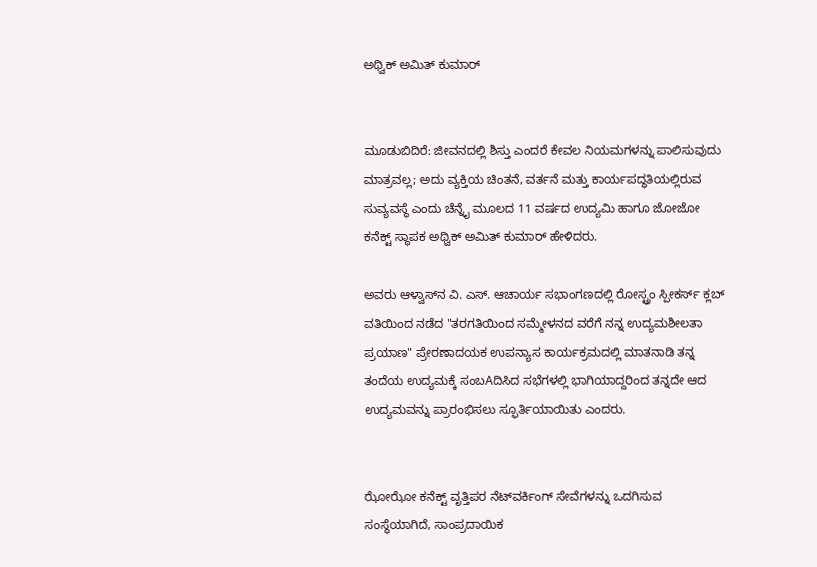ಅಥ್ವಿಕ್ ಅಮಿತ್ ಕುಮಾರ್


ಮೂಡುಬಿದಿರೆ: ಜೀವನದಲ್ಲಿ ಶಿಸ್ತು ಎಂದರೆ ಕೇವಲ ನಿಯಮಗಳನ್ನು ಪಾಲಿಸುವುದು ಮಾತ್ರವಲ್ಲ; ಅದು ವ್ಯಕ್ತಿಯ ಚಿಂತನೆ, ವರ್ತನೆ ಮತ್ತು ಕಾರ್ಯಪದ್ಧತಿಯಲ್ಲಿರುವ ಸುವ್ಯವಸ್ಥೆ ಎಂದು ಚೆನ್ನೈ ಮೂಲದ 11 ವರ್ಷದ ಉದ್ಯಮಿ ಹಾಗೂ ಜೋಜೋ ಕನೆಕ್ಟ್ ಸ್ಥಾಪಕ ಅಥ್ವಿಕ್ ಅಮಿತ್ ಕುಮಾರ್ ಹೇಳಿದರು.

ಅವರು ಆಳ್ವಾಸ್‌ನ ವಿ. ಎಸ್. ಆಚಾರ್ಯ ಸಭಾಂಗಣದಲ್ಲಿ ರೋಸ್ಟ್ರಂ ಸ್ಪೀಕರ್ಸ್ ಕ್ಲಬ್ ವತಿಯಿಂದ ನಡೆದ "ತರಗತಿಯಿಂದ ಸಮ್ಮೇಳನದ ವರೆಗೆ ನನ್ನ ಉದ್ಯಮಶೀಲತಾ ಪ್ರಯಾಣ" ಪ್ರೇರಣಾದಯಕ ಉಪನ್ಯಾಸ ಕಾರ್ಯಕ್ರಮದಲ್ಲಿ ಮಾತನಾಡಿ ತನ್ನ ತಂದೆಯ ಉದ್ಯಮಕ್ಕೆ ಸಂಬAದಿಸಿದ ಸಭೆಗಳಲ್ಲಿ ಭಾಗಿಯಾದ್ದರಿಂದ ತನ್ನದೇ ಆದ ಉದ್ಯಮವನ್ನು ಪ್ರಾರಂಭಿಸಲು ಸ್ಫೂರ್ತಿಯಾಯಿತು ಎಂದರು.


ಝೋಝೋ ಕನೆಕ್ಟ್ ವೃತ್ತಿಪರ ನೆಟ್‌ವರ್ಕಿಂಗ್ ಸೇವೆಗಳನ್ನು ಒದಗಿಸುವ ಸಂಸ್ಥೆಯಾಗಿದೆ, ಸಾಂಪ್ರದಾಯಿಕ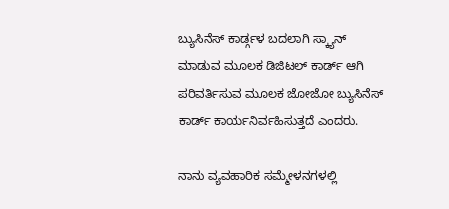ಬ್ಯುಸಿನೆಸ್ ಕಾರ್ಡ್ಗಳ ಬದಲಾಗಿ ಸ್ಕ್ಯಾನ್ ಮಾಡುವ ಮೂಲಕ ಡಿಜಿಟಲ್ ಕಾರ್ಡ್ ಆಗಿ ಪರಿವರ್ತಿಸುವ ಮೂಲಕ ಜೋಜೋ ಬ್ಯುಸಿನೆಸ್ ಕಾರ್ಡ್ ಕಾರ್ಯನಿರ್ವಹಿಸುತ್ತದೆ ಎಂದರು.

ನಾನು ವ್ಯವಹಾರಿಕ ಸಮ್ಮೇಳನಗಳಲ್ಲಿ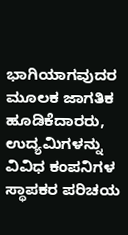ಭಾಗಿಯಾಗವುದರ ಮೂಲಕ ಜಾಗತಿಕ ಹೂಡಿಕೆದಾರರು, ಉದ್ಯಮಿಗಳನ್ನು ವಿವಿಧ ಕಂಪನಿಗಳ ಸ್ಥಾಪಕರ ಪರಿಚಯ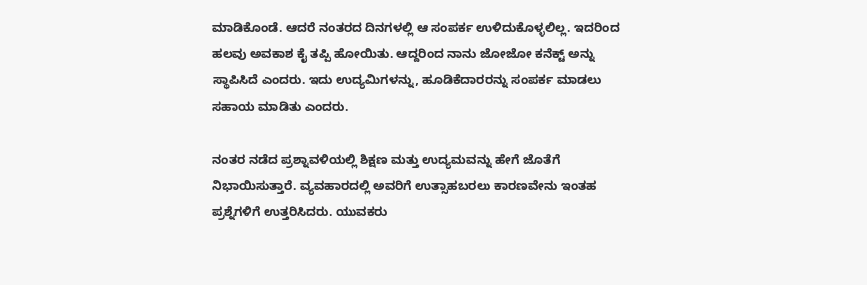ಮಾಡಿಕೊಂಡೆ. ಆದರೆ ನಂತರದ ದಿನಗಳಲ್ಲಿ ಆ ಸಂಪರ್ಕ ಉಳಿದುಕೊಳ್ಳಲಿಲ್ಲ. ಇದರಿಂದ ಹಲವು ಅವಕಾಶ ಕೈ ತಪ್ಪಿ ಹೋಯಿತು. ಆದ್ದರಿಂದ ನಾನು ಜೋಜೋ ಕನೆಕ್ಟ್ ಅನ್ನು ಸ್ಥಾಪಿಸಿದೆ ಎಂದರು. ಇದು ಉದ್ಯಮಿಗಳನ್ನು, ಹೂಡಿಕೆದಾರರನ್ನು ಸಂಪರ್ಕ ಮಾಡಲು ಸಹಾಯ ಮಾಡಿತು ಎಂದರು.

ನಂತರ ನಡೆದ ಪ್ರಶ್ನಾವಳಿಯಲ್ಲಿ ಶಿಕ್ಷಣ ಮತ್ತು ಉದ್ಯಮವನ್ನು ಹೇಗೆ ಜೊತೆಗೆ ನಿಭಾಯಿಸುತ್ತಾರೆ. ವ್ಯವಹಾರದಲ್ಲಿ ಅವರಿಗೆ ಉತ್ಸಾಹಬರಲು ಕಾರಣವೇನು ಇಂತಹ ಪ್ರಶ್ನೆಗಳಿಗೆ ಉತ್ತರಿಸಿದರು. ಯುವಕರು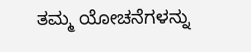ತಮ್ಮ ಯೋಚನೆಗಳನ್ನು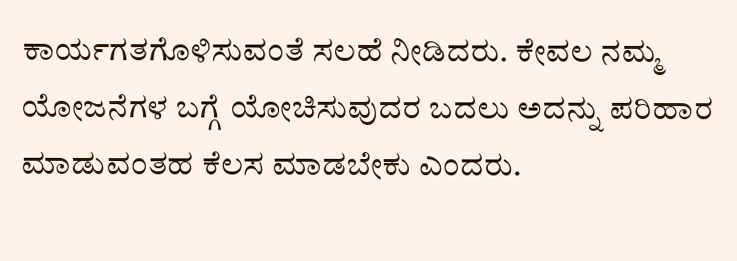ಕಾರ್ಯಗತಗೊಳಿಸುವಂತೆ ಸಲಹೆ ನೀಡಿದರು. ಕೇವಲ ನಮ್ಮ ಯೋಜನೆಗಳ ಬಗ್ಗೆ ಯೋಚಿಸುವುದರ ಬದಲು ಅದನ್ನು ಪರಿಹಾರ ಮಾಡುವಂತಹ ಕೆಲಸ ಮಾಡಬೇಕು ಎಂದರು.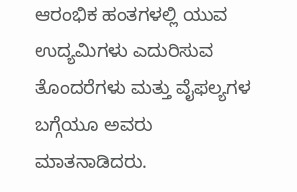ಆರಂಭಿಕ ಹಂತಗಳಲ್ಲಿ ಯುವ ಉದ್ಯಮಿಗಳು ಎದುರಿಸುವ ತೊಂದರೆಗಳು ಮತ್ತು ವೈಫಲ್ಯಗಳ ಬಗ್ಗೆಯೂ ಅವರು ಮಾತನಾಡಿದರು.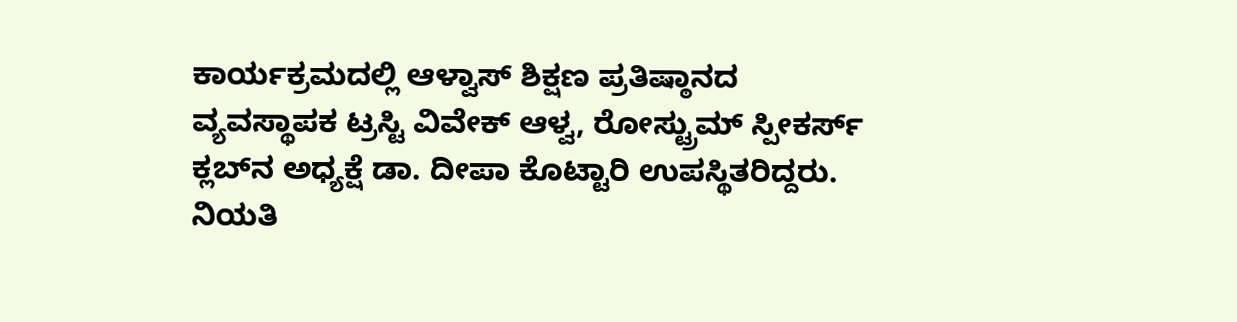ಕಾರ್ಯಕ್ರಮದಲ್ಲಿ ಆಳ್ವಾಸ್ ಶಿಕ್ಷಣ ಪ್ರತಿಷ್ಠಾನದ ವ್ಯವಸ್ಥಾಪಕ ಟ್ರಸ್ಟಿ ವಿವೇಕ್ ಆಳ್ವ, ರೋಸ್ಟ್ರುಮ್ ಸ್ಪೀಕರ್ಸ್ ಕ್ಲಬ್‌ನ ಅಧ್ಯಕ್ಷೆ ಡಾ. ದೀಪಾ ಕೊಟ್ಟಾರಿ ಉಪಸ್ಥಿತರಿದ್ದರು. ನಿಯತಿ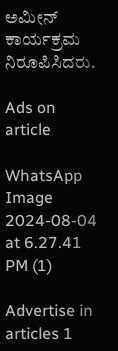ಅಮೀನ್ ಕಾರ್ಯಕ್ರಮ ನಿರೂಪಿಸಿದರು.

Ads on article

WhatsApp Image 2024-08-04 at 6.27.41 PM (1)

Advertise in articles 1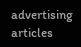advertising articles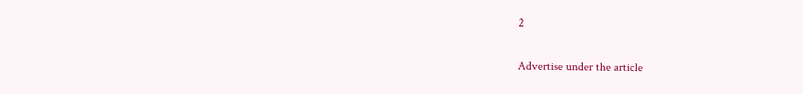2

Advertise under the article